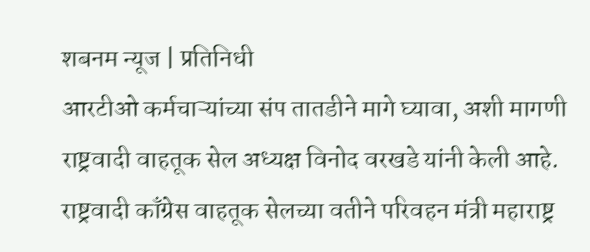शबनम न्यूज | प्रतिनिधी
आरटीओ कर्मचाऱ्यांच्या संप तातडीने मागे घ्यावा, अशी मागणी राष्ट्रवादी वाहतूक सेल अध्यक्ष विनोद वरखडे यांनी केली आहे. राष्ट्रवादी काँग्रेस वाहतूक सेलच्या वतीने परिवहन मंत्री महाराष्ट्र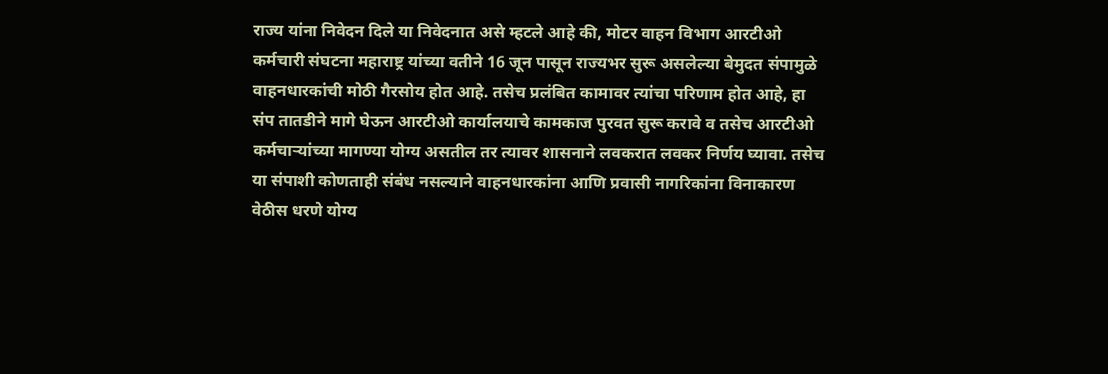राज्य यांना निवेदन दिले या निवेदनात असे म्हटले आहे की, मोटर वाहन विभाग आरटीओ कर्मचारी संघटना महाराष्ट्र यांच्या वतीने 16 जून पासून राज्यभर सुरू असलेल्या बेमुदत संपामुळे वाहनधारकांची मोठी गैरसोय होत आहे. तसेच प्रलंबित कामावर त्यांचा परिणाम होत आहे, हा संप तातडीने मागे घेऊन आरटीओ कार्यालयाचे कामकाज पुरवत सुरू करावे व तसेच आरटीओ कर्मचाऱ्यांच्या मागण्या योग्य असतील तर त्यावर शासनाने लवकरात लवकर निर्णय घ्यावा. तसेच या संपाशी कोणताही संबंध नसल्याने वाहनधारकांना आणि प्रवासी नागरिकांना विनाकारण वेठीस धरणे योग्य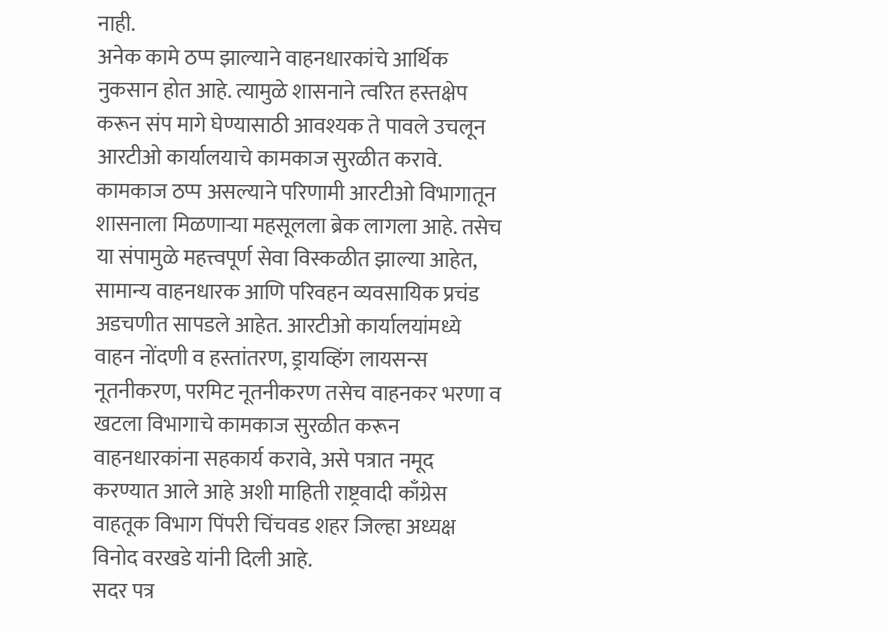नाही.
अनेक कामे ठप्प झाल्याने वाहनधारकांचे आर्थिक नुकसान होत आहे. त्यामुळे शासनाने त्वरित हस्तक्षेप करून संप मागे घेण्यासाठी आवश्यक ते पावले उचलून आरटीओ कार्यालयाचे कामकाज सुरळीत करावे.
कामकाज ठप्प असल्याने परिणामी आरटीओ विभागातून शासनाला मिळणाऱ्या महसूलला ब्रेक लागला आहे. तसेच या संपामुळे महत्त्वपूर्ण सेवा विस्कळीत झाल्या आहेत, सामान्य वाहनधारक आणि परिवहन व्यवसायिक प्रचंड अडचणीत सापडले आहेत. आरटीओ कार्यालयांमध्ये वाहन नोंदणी व हस्तांतरण, ड्रायव्हिंग लायसन्स नूतनीकरण, परमिट नूतनीकरण तसेच वाहनकर भरणा व खटला विभागाचे कामकाज सुरळीत करून वाहनधारकांना सहकार्य करावे, असे पत्रात नमूद करण्यात आले आहे अशी माहिती राष्ट्रवादी काँग्रेस वाहतूक विभाग पिंपरी चिंचवड शहर जिल्हा अध्यक्ष विनोद वरखडे यांनी दिली आहे.
सदर पत्र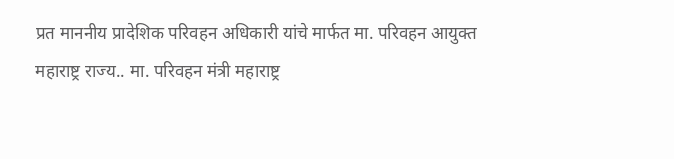प्रत माननीय प्रादेशिक परिवहन अधिकारी यांचे मार्फत मा. परिवहन आयुक्त महाराष्ट्र राज्य.. मा. परिवहन मंत्री महाराष्ट्र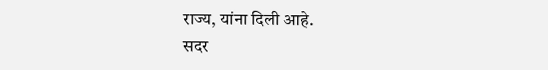राज्य, यांना दिली आहे.
सदर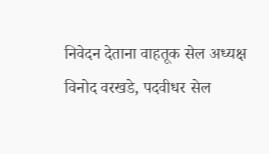निवेदन देताना वाहतूक सेल अध्यक्ष विनोद वरखडे, पदवीधर सेल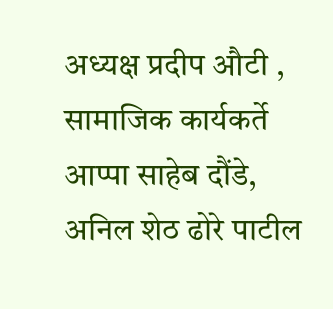अध्यक्ष प्रदीप औटी , सामाजिक कार्यकर्ते आप्पा साहेब दौंडे, अनिल शेठ ढोरे पाटील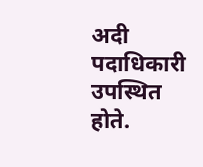अदी पदाधिकारी उपस्थित होते.